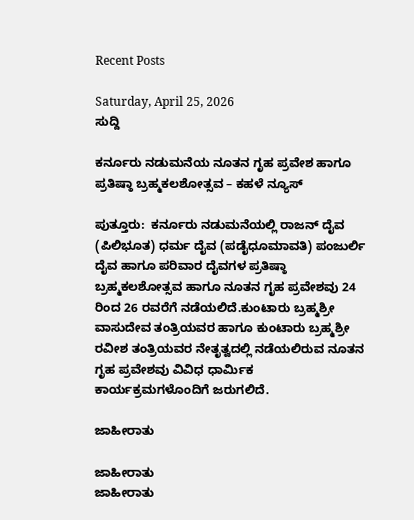Recent Posts

Saturday, April 25, 2026
ಸುದ್ದಿ

ಕರ್ನೂರು ನಡುಮನೆಯ ನೂತನ ಗೃಹ ಪ್ರವೇಶ ಹಾಗೂ ಪ್ರತಿಷ್ಠಾ ಬ್ರಹ್ಮಕಲಶೋತ್ಸವ – ಕಹಳೆ ನ್ಯೂಸ್

ಪುತ್ತೂರು:  ಕರ್ನೂರು ನಡುಮನೆಯಲ್ಲಿ ರಾಜನ್ ದೈವ (ಪಿಲಿಭೂತ) ಧರ್ಮ ದೈವ (ಪಡೈಧೂಮಾವತಿ) ಪಂಜುರ್ಲಿ ದೈವ ಹಾಗೂ ಪರಿವಾರ ದೈವಗಳ ಪ್ರತಿಷ್ಠಾ ಬ್ರಹ್ಮಕಲಶೋತ್ಸವ ಹಾಗೂ ನೂತನ ಗೃಹ ಪ್ರವೇಶವು 24 ರಿಂದ 26 ರವರೆಗೆ ನಡೆಯಲಿದೆ.ಕುಂಟಾರು ಬ್ರಹ್ಮಶ್ರೀ ವಾಸುದೇವ ತಂತ್ರಿಯವರ ಹಾಗೂ ಕುಂಟಾರು ಬ್ರಹ್ಮಶ್ರೀ ರವೀಶ ತಂತ್ರಿಯವರ ನೇತೃತ್ವದಲ್ಲಿ ನಡೆಯಲಿರುವ ನೂತನ ಗೃಹ ಪ್ರವೇಶವು ವಿವಿಧ ಧಾರ್ಮಿಕ ಕಾರ್ಯಕ್ರಮಗಳೊಂದಿಗೆ ಜರುಗಲಿದೆ.

ಜಾಹೀರಾತು

ಜಾಹೀರಾತು
ಜಾಹೀರಾತು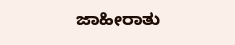ಜಾಹೀರಾತು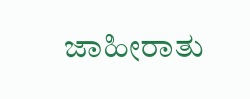ಜಾಹೀರಾತು